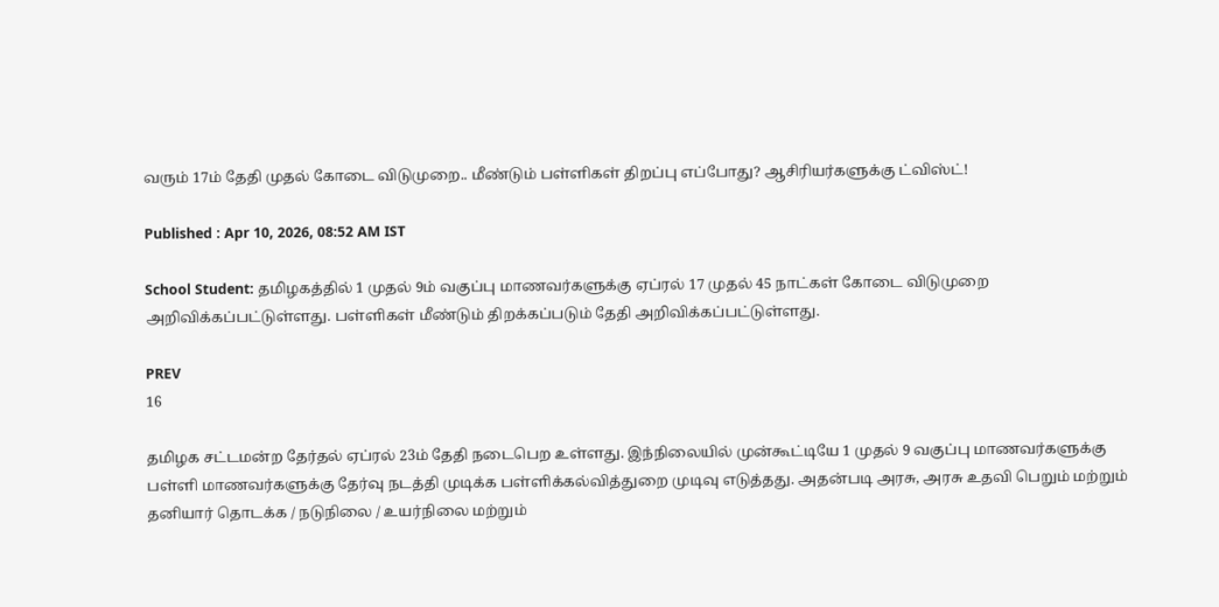வரும் 17ம் தேதி முதல் கோடை விடுமுறை.. மீண்டும் பள்ளிகள் திறப்பு எப்போது? ஆசிரியர்களுக்கு ட்விஸ்ட்!

Published : Apr 10, 2026, 08:52 AM IST

School Student: தமிழகத்தில் 1 முதல் 9ம் வகுப்பு மாணவர்களுக்கு ஏப்ரல் 17 முதல் 45 நாட்கள் கோடை விடுமுறை அறிவிக்கப்பட்டுள்ளது. பள்ளிகள் மீண்டும் திறக்கப்படும் தேதி அறிவிக்கப்பட்டுள்ளது.

PREV
16

தமிழக சட்டமன்ற தேர்தல் ஏப்ரல் 23ம் தேதி நடைபெற உள்ளது. இந்நிலையில் முன்கூட்டியே 1 முதல் 9 வகுப்பு மாணவர்களுக்கு பள்ளி மாணவர்களுக்கு தேர்வு நடத்தி முடிக்க பள்ளிக்கல்வித்துறை முடிவு எடுத்தது. அதன்படி அரசு, அரசு உதவி பெறும் மற்றும் தனியார் தொடக்க / நடுநிலை / உயர்நிலை மற்றும்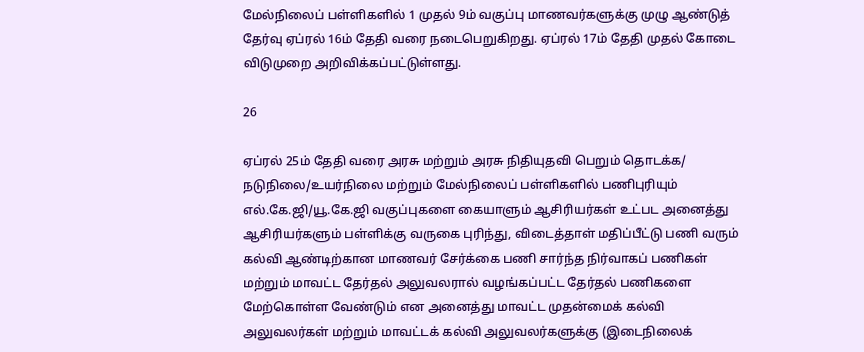மேல்நிலைப் பள்ளிகளில் 1 முதல் 9ம் வகுப்பு மாணவர்களுக்கு முழு ஆண்டுத் தேர்வு ஏப்ரல் 16ம் தேதி வரை நடைபெறுகிறது. ஏப்ரல் 17ம் தேதி முதல் கோடை விடுமுறை அறிவிக்கப்பட்டுள்ளது.

26

ஏப்ரல் 25ம் தேதி வரை அரசு மற்றும் அரசு நிதியுதவி பெறும் தொடக்க/ நடுநிலை/உயர்நிலை மற்றும் மேல்நிலைப் பள்ளிகளில் பணிபுரியும் எல்.கே.ஜி/யூ.கே.ஜி வகுப்புகளை கையாளும் ஆசிரியர்கள் உட்பட அனைத்து ஆசிரியர்களும் பள்ளிக்கு வருகை புரிந்து, விடைத்தாள் மதிப்பீட்டு பணி வரும் கல்வி ஆண்டிற்கான மாணவர் சேர்க்கை பணி சார்ந்த நிர்வாகப் பணிகள் மற்றும் மாவட்ட தேர்தல் அலுவலரால் வழங்கப்பட்ட தேர்தல் பணிகளை மேற்கொள்ள வேண்டும் என அனைத்து மாவட்ட முதன்மைக் கல்வி அலுவலர்கள் மற்றும் மாவட்டக் கல்வி அலுவலர்களுக்கு (இடைநிலைக்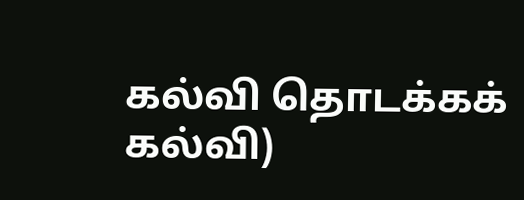கல்வி தொடக்கக் கல்வி)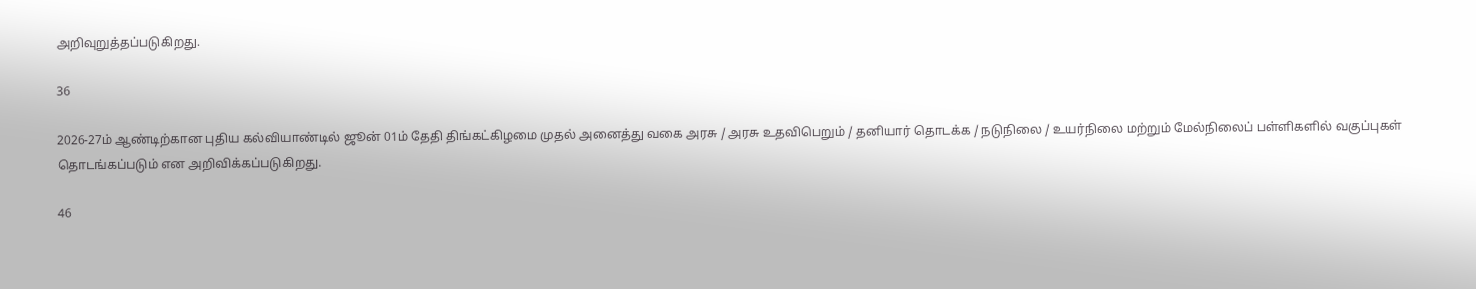அறிவுறுத்தப்படுகிறது.

36

2026-27ம் ஆண்டிற்கான புதிய கல்வியாண்டில் ஜூன் 01ம் தேதி திங்கட்கிழமை முதல் அனைத்து வகை அரசு / அரசு உதவிபெறும் / தனியார் தொடக்க / நடுநிலை / உயர்நிலை மற்றும் மேல்நிலைப் பள்ளிகளில் வகுப்புகள் தொடங்கப்படும் என அறிவிக்கப்படுகிறது.

46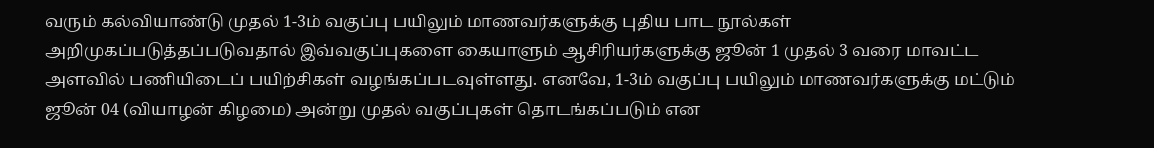வரும் கல்வியாண்டு முதல் 1-3ம் வகுப்பு பயிலும் மாணவர்களுக்கு புதிய பாட நூல்கள் அறிமுகப்படுத்தப்படுவதால் இவ்வகுப்புகளை கையாளும் ஆசிரியர்களுக்கு ஜூன் 1 முதல் 3 வரை மாவட்ட அளவில் பணியிடைப் பயிற்சிகள் வழங்கப்படவுள்ளது. எனவே, 1-3ம் வகுப்பு பயிலும் மாணவர்களுக்கு மட்டும் ஜூன் 04 (வியாழன் கிழமை) அன்று முதல் வகுப்புகள் தொடங்கப்படும் என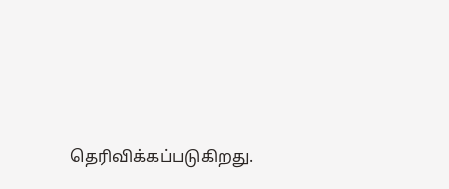தெரிவிக்கப்படுகிறது.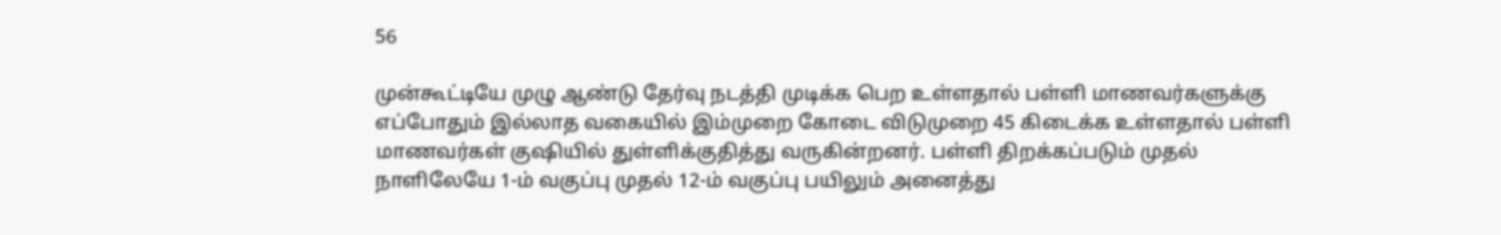56

முன்கூட்டியே முழு ஆண்டு தேர்வு நடத்தி முடிக்க பெற உள்ளதால் பள்ளி மாணவர்களுக்கு எப்போதும் இல்லாத வகையில் இம்முறை கோடை விடுமுறை 45 கிடைக்க உள்ளதால் பள்ளி மாணவர்கள் குஷியில் துள்ளிக்குதித்து வருகின்றனர். பள்ளி திறக்கப்படும் முதல் நாளிலேயே 1-ம் வகுப்பு முதல் 12-ம் வகுப்பு பயிலும் அனைத்து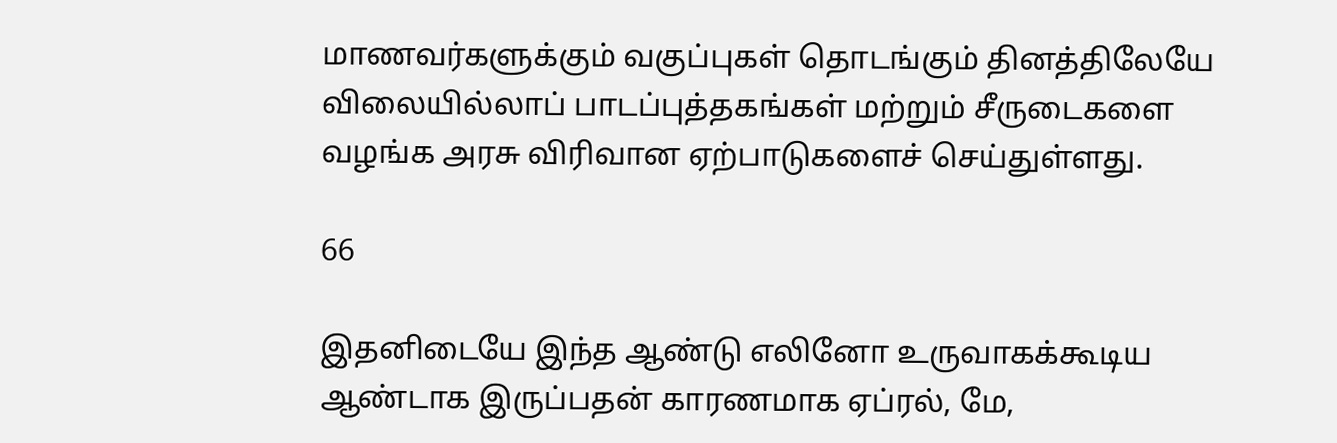மாணவர்களுக்கும் வகுப்புகள் தொடங்கும் தினத்திலேயே விலையில்லாப் பாடப்புத்தகங்கள் மற்றும் சீருடைகளை வழங்க அரசு விரிவான ஏற்பாடுகளைச் செய்துள்ளது.

66

இதனிடையே இந்த ஆண்டு எலினோ உருவாகக்கூடிய ஆண்டாக இருப்பதன் காரணமாக ஏப்ரல், மே,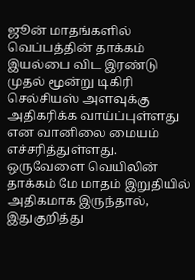ஜூன் மாதங்களில் வெப்பத்தின் தாக்கம் இயல்பை விட இரண்டு முதல் மூன்று டிகிரி செல்சியஸ் அளவுக்கு அதிகரிக்க வாய்ப்புள்ளது என வானிலை மையம் எச்சரித்துள்ளது. ஒருவேளை வெயிலின் தாக்கம் மே மாதம் இறுதியில் அதிகமாக இருந்தால், இதுகுறித்து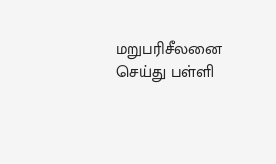மறுபரிசீலனை செய்து பள்ளி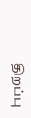திறப்பு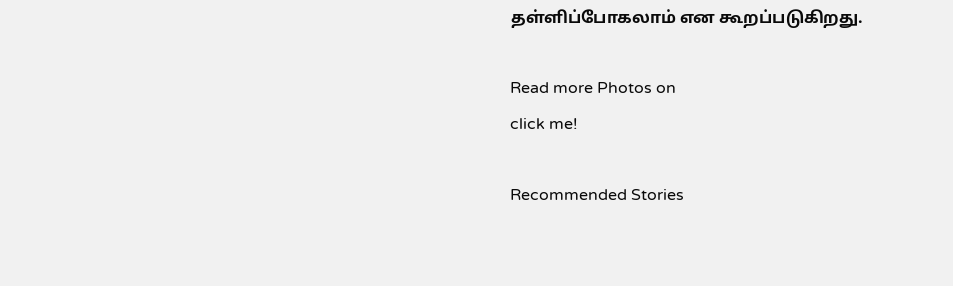தள்ளிப்போகலாம் என கூறப்படுகிறது.

Read more Photos on
click me!

Recommended Stories